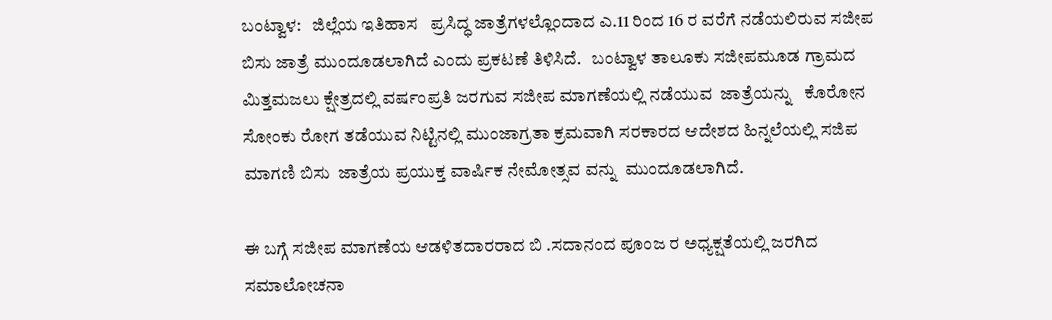ಬಂಟ್ವಾಳ:   ಜಿಲ್ಲೆಯ ಇತಿಹಾಸ   ಪ್ರಸಿದ್ಧ ಜಾತ್ರೆಗಳಲ್ಲೊಂದಾದ ಎ.11 ರಿಂದ 16 ರ ವರೆಗೆ ನಡೆಯಲಿರುವ ಸಜೀಪ ಬಿಸು ಜಾತ್ರೆ ಮುಂದೂಡಲಾಗಿದೆ ಎಂದು ಪ್ರಕಟಣೆ ತಿಳಿಸಿದೆ.   ಬಂಟ್ವಾಳ ತಾಲೂಕು ಸಜೀಪಮೂಡ ಗ್ರಾಮದ ಮಿತ್ತಮಜಲು ಕ್ಷೇತ್ರದಲ್ಲಿ ವರ್ಷಂಪ್ರತಿ ಜರಗುವ ಸಜೀಪ ಮಾಗಣೆಯಲ್ಲಿ ನಡೆಯುವ  ಜಾತ್ರೆಯನ್ನು   ಕೊರೋನ ಸೋಂಕು ರೋಗ ತಡೆಯುವ ನಿಟ್ಟಿನಲ್ಲಿ ಮುಂಜಾಗ್ರತಾ ಕ್ರಮವಾಗಿ ಸರಕಾರದ ಆದೇಶದ ಹಿನ್ನಲೆಯಲ್ಲಿ ಸಜಿಪ ಮಾಗಣಿ ಬಿಸು  ಜಾತ್ರೆಯ ಪ್ರಯುಕ್ತ ವಾರ್ಷಿಕ ನೇಮೋತ್ಸವ ವನ್ನು  ಮುಂದೂಡಲಾಗಿದೆ.

ಈ ಬಗ್ಗೆ ಸಜೀಪ ಮಾಗಣೆಯ ಆಡಳಿತದಾರರಾದ ಬಿ .ಸದಾನಂದ ಪೂಂಜ ರ ಅಧ್ಯಕ್ಷತೆಯಲ್ಲಿ ಜರಗಿದ ಸಮಾಲೋಚನಾ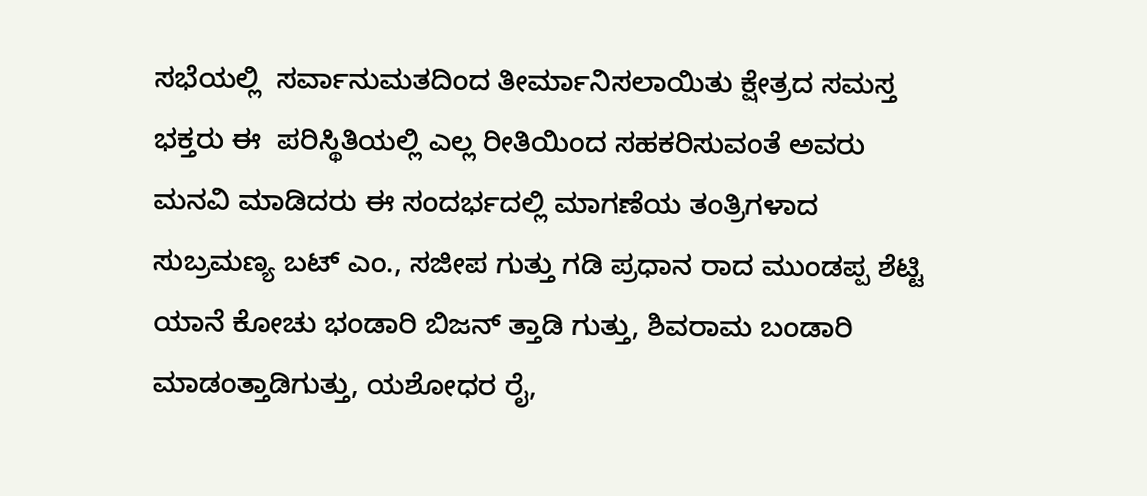ಸಭೆಯಲ್ಲಿ  ಸರ್ವಾನುಮತದಿಂದ ತೀರ್ಮಾನಿಸಲಾಯಿತು ಕ್ಷೇತ್ರದ ಸಮಸ್ತ ಭಕ್ತರು ಈ  ಪರಿಸ್ಥಿತಿಯಲ್ಲಿ ಎಲ್ಲ ರೀತಿಯಿಂದ ಸಹಕರಿಸುವಂತೆ ಅವರು ಮನವಿ ಮಾಡಿದರು ಈ ಸಂದರ್ಭದಲ್ಲಿ ಮಾಗಣೆಯ ತಂತ್ರಿಗಳಾದ ಸುಬ್ರಮಣ್ಯ ಬಟ್ ಎಂ., ಸಜೀಪ ಗುತ್ತು ಗಡಿ ಪ್ರಧಾನ ರಾದ ಮುಂಡಪ್ಪ ಶೆಟ್ಟಿ ಯಾನೆ ಕೋಚು ಭಂಡಾರಿ ಬಿಜನ್ ತ್ತಾಡಿ ಗುತ್ತು, ಶಿವರಾಮ ಬಂಡಾರಿ ಮಾಡಂತ್ತಾಡಿಗುತ್ತು, ಯಶೋಧರ ರೈ,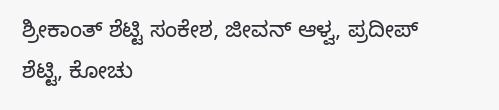ಶ್ರೀಕಾಂತ್ ಶೆಟ್ಟಿ ಸಂಕೇಶ, ಜೀವನ್ ಆಳ್ವ, ಪ್ರದೀಪ್ ಶೆಟ್ಟಿ, ಕೋಚು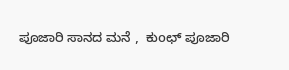ಪೂಜಾರಿ ಸಾನದ ಮನೆ ,  ಕುoಛ್ ಪೂಜಾರಿ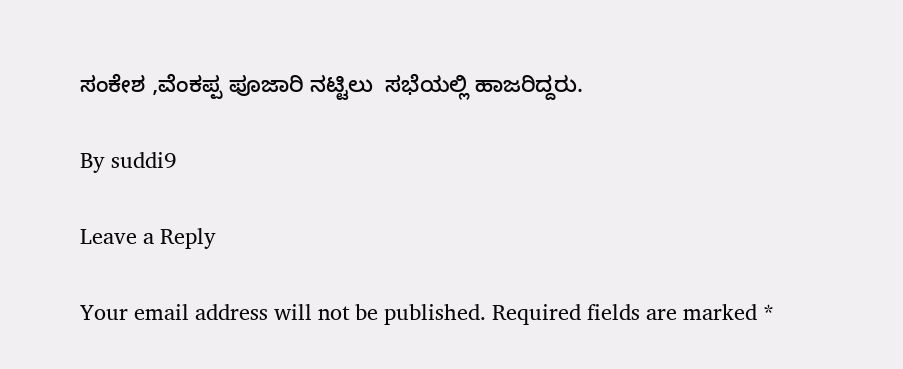ಸಂಕೇಶ ,ವೆಂಕಪ್ಪ ಪೂಜಾರಿ ನಟ್ಟಿಲು  ಸಭೆಯಲ್ಲಿ ಹಾಜರಿದ್ದರು.

By suddi9

Leave a Reply

Your email address will not be published. Required fields are marked *